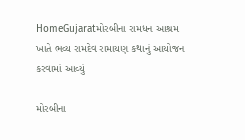HomeGujaratમોરબીના રામધન આશ્રમ ખાતે ભવ્ય રામદેવ રામાયણ કથાનું આયોજન કરવામાં આવ્યું

મોરબીના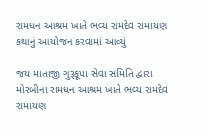રામધન આશ્રમ ખાતે ભવ્ય રામદેવ રામાયણ કથાનું આયોજન કરવામાં આવ્યું

જય માતાજી ગુરૂકૂપા સેવા સમિતિ દ્વારા મોરબીના રામધન આશ્રમ ખાતે ભવ્ય રામદેવ રામાયણ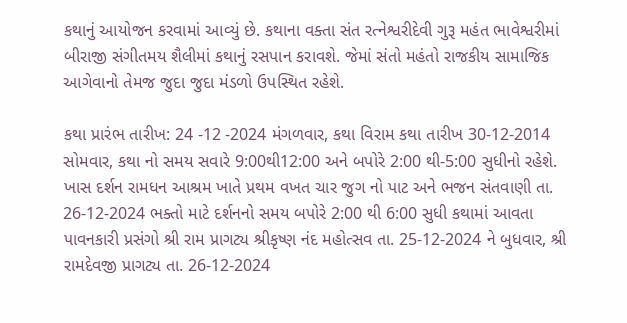કથાનું આયોજન કરવામાં આવ્યું છે. કથાના વક્તા સંત રત્નેશ્વરીદેવી ગુરૂ મહંત ભાવેશ્વરીમાં બીરાજી સંગીતમય શૈલીમાં કથાનું રસપાન કરાવશે. જેમાં સંતો મહંતો રાજકીય સામાજિક આગેવાનો તેમજ જુદા જુદા મંડળો ઉપસ્થિત રહેશે.

કથા પ્રારંભ તારીખ: 24 -12 -2024 મંગળવાર, કથા વિરામ કથા તારીખ 30-12-2014 સોમવાર, કથા નો સમય સવારે 9:00થી12:00 અને બપોરે 2:00 થી-5:00 સુધીનો રહેશે. ખાસ દર્શન રામધન આશ્રમ ખાતે પ્રથમ વખત ચાર જુગ નો પાટ અને ભજન સંતવાણી તા. 26-12-2024 ભક્તો માટે દર્શનનો સમય બપોરે 2:00 થી 6:00 સુધી કથામાં આવતા પાવનકારી પ્રસંગો શ્રી રામ પ્રાગટ્ય શ્રીકૃષ્ણ નંદ મહોત્સવ તા. 25-12-2024 ને બુધવાર, શ્રી રામદેવજી પ્રાગટ્ય તા. 26-12-2024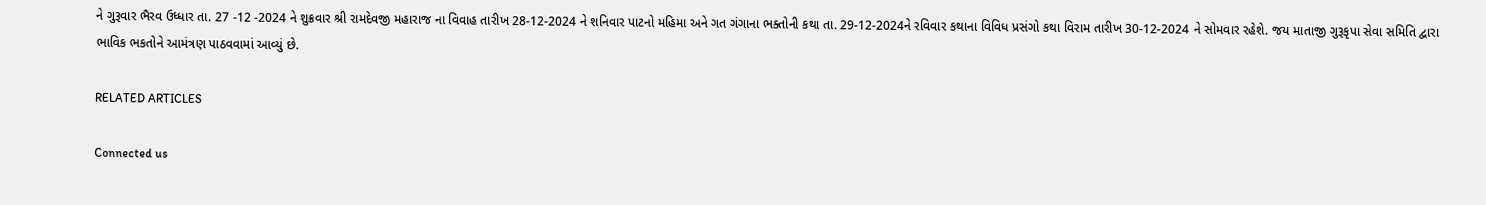ને ગુરૂવાર ભૈરવ ઉધ્ધાર તા. 27 -12 -2024 ને શુક્રવાર શ્રી રામદેવજી મહારાજ ના વિવાહ તારીખ 28-12-2024 ને શનિવાર પાટનો મહિમા અને ગત ગંગાના ભક્તોની કથા ‌તા. 29-12-2024ને રવિવાર કથાના વિવિધ પ્રસંગો કથા વિરામ તારીખ 30-12-2024 ને સોમવાર રહેશે. જય માતાજી ગુરૂકૃપા સેવા સમિતિ દ્વારા ભાવિક ભકતોને આમંત્રણ પાઠવવામાં આવ્યું છે.

RELATED ARTICLES

Connected us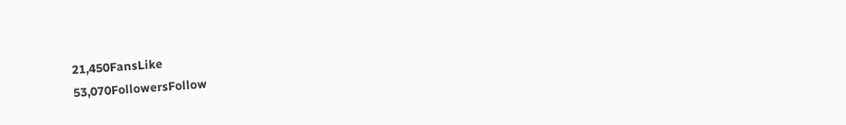21,450FansLike
53,070FollowersFollow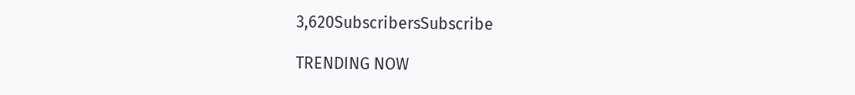3,620SubscribersSubscribe

TRENDING NOW